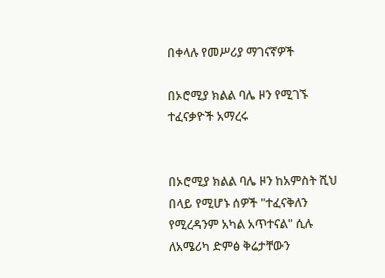በቀላሉ የመሥሪያ ማገናኛዎች

በኦሮሚያ ክልል ባሌ ዞን የሚገኙ ተፈናቃዮች አማረሩ


በኦሮሚያ ክልል ባሌ ዞን ከአምስት ሺህ በላይ የሚሆኑ ሰዎች "ተፈናቅለን የሚረዳንም አካል አጥተናል" ሲሉ ለአሜሪካ ድምፅ ቅሬታቸውን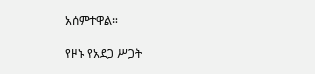አሰምተዋል።

የዞኑ የአደጋ ሥጋት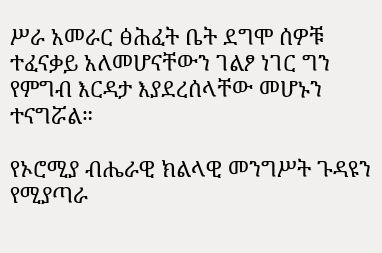ሥራ አመራር ፅሕፈት ቤት ደግሞ ሰዎቹ ተፈናቃይ አለመሆናቸውን ገልፆ ነገር ግን የምግብ እርዳታ እያደረሰላቸው መሆኑን ተናግሯል።

የኦሮሚያ ብሔራዊ ክልላዊ መንግሥት ጉዳዩን የሚያጣራ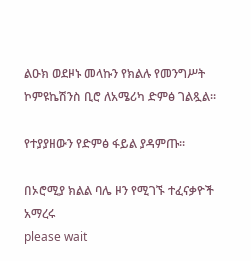ልዑክ ወደዞኑ መላኩን የክልሉ የመንግሥት ኮምዩኬሽንስ ቢሮ ለአሜሪካ ድምፅ ገልጿል።

የተያያዘውን የድምፅ ፋይል ያዳምጡ።

በኦሮሚያ ክልል ባሌ ዞን የሚገኙ ተፈናቃዮች አማረሩ
please wait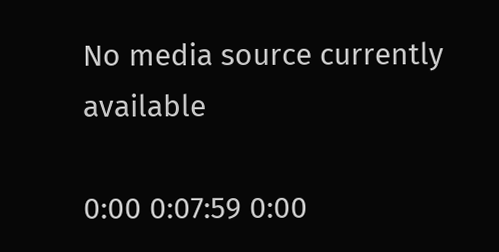No media source currently available

0:00 0:07:59 0:00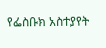የፌስቡክ አስተያየት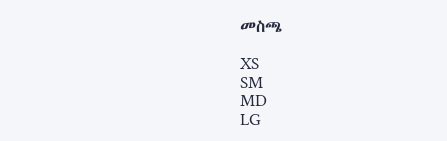መስጫ

XS
SM
MD
LG